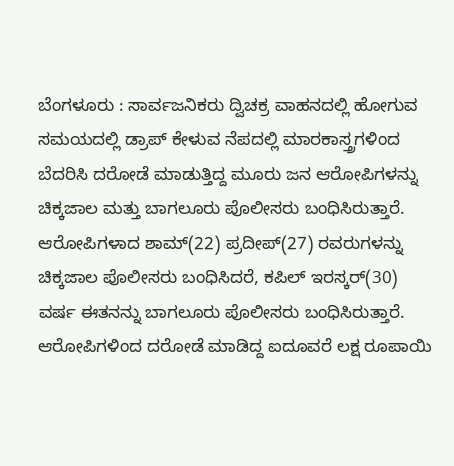ಬೆಂಗಳೂರು : ಸಾರ್ವಜನಿಕರು ದ್ವಿಚಕ್ರ ವಾಹನದಲ್ಲಿ ಹೋಗುವ ಸಮಯದಲ್ಲಿ ಡ್ರಾಪ್ ಕೇಳುವ ನೆಪದಲ್ಲಿ ಮಾರಕಾಸ್ತ್ರಗಳಿಂದ ಬೆದರಿಸಿ ದರೋಡೆ ಮಾಡುತ್ತಿದ್ದ ಮೂರು ಜನ ಆರೋಪಿಗಳನ್ನು ಚಿಕ್ಕಜಾಲ ಮತ್ತು ಬಾಗಲೂರು ಪೊಲೀಸರು ಬಂಧಿಸಿರುತ್ತಾರೆ.
ಆರೋಪಿಗಳಾದ ಶಾಮ್(22) ಪ್ರದೀಪ್(27) ರವರುಗಳನ್ನು ಚಿಕ್ಕಜಾಲ ಪೊಲೀಸರು ಬಂಧಿಸಿದರೆ, ಕಪಿಲ್ ಇರಸ್ಕರ್(30) ವರ್ಷ ಈತನನ್ನು ಬಾಗಲೂರು ಪೊಲೀಸರು ಬಂಧಿಸಿರುತ್ತಾರೆ.
ಆರೋಪಿಗಳಿಂದ ದರೋಡೆ ಮಾಡಿದ್ದ ಐದೂವರೆ ಲಕ್ಷ ರೂಪಾಯಿ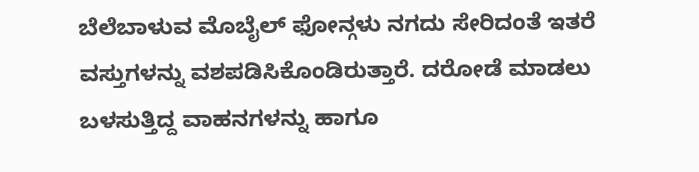ಬೆಲೆಬಾಳುವ ಮೊಬೈಲ್ ಫೋನ್ಗಳು ನಗದು ಸೇರಿದಂತೆ ಇತರೆ ವಸ್ತುಗಳನ್ನು ವಶಪಡಿಸಿಕೊಂಡಿರುತ್ತಾರೆ. ದರೋಡೆ ಮಾಡಲು ಬಳಸುತ್ತಿದ್ದ ವಾಹನಗಳನ್ನು ಹಾಗೂ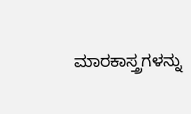ಮಾರಕಾಸ್ತ್ರಗಳನ್ನು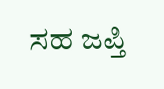ಸಹ ಜಪ್ತಿ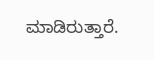ಮಾಡಿರುತ್ತಾರೆ.